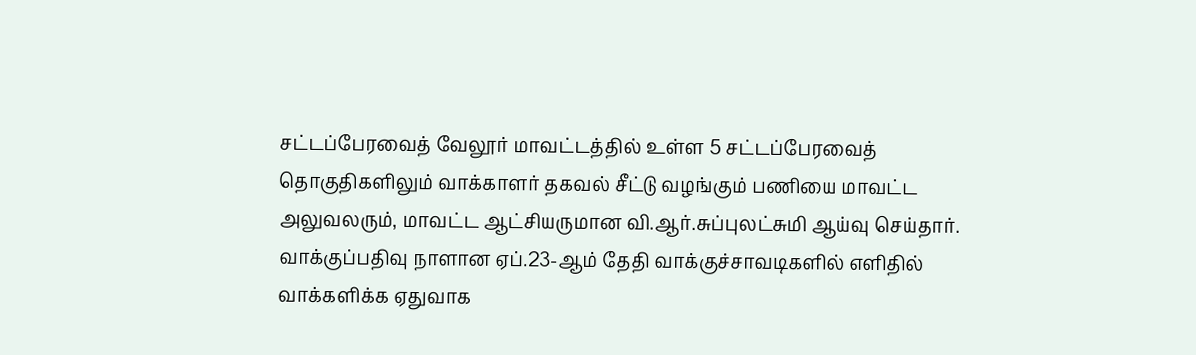சட்டப்பேரவைத் வேலூர் மாவட்டத்தில் உள்ள 5 சட்டப்பேரவைத் தொகுதிகளிலும் வாக்காளர் தகவல் சீட்டு வழங்கும் பணியை மாவட்ட அலுவலரும், மாவட்ட ஆட்சியருமான வி.ஆர்.சுப்புலட்சுமி ஆய்வு செய்தார்.
வாக்குப்பதிவு நாளான ஏப்.23-ஆம் தேதி வாக்குச்சாவடிகளில் எளிதில் வாக்களிக்க ஏதுவாக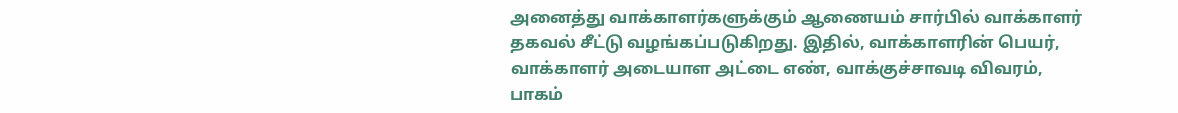அனைத்து வாக்காளர்களுக்கும் ஆணையம் சார்பில் வாக்காளர் தகவல் சீட்டு வழங்கப்படுகிறது. இதில், வாக்காளரின் பெயர், வாக்காளர் அடையாள அட்டை எண், வாக்குச்சாவடி விவரம், பாகம்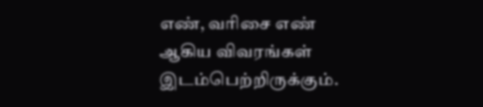எண், வரிசை எண் ஆகிய விவரங்கள் இடம்பெற்றிருக்கும்.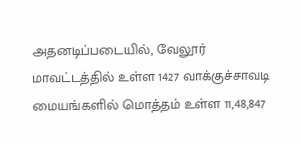அதனடிப்படையில், வேலூர் மாவட்டத்தில் உள்ள 1427 வாக்குச்சாவடி மையங்களில் மொத்தம் உள்ள 11,48,847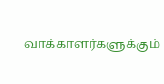வாக்காளர்களுக்கும்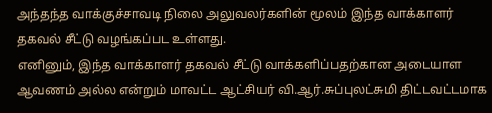அந்தந்த வாக்குச்சாவடி நிலை அலுவலர்களின் மூலம் இந்த வாக்காளர் தகவல் சீட்டு வழங்கப்பட உள்ளது.
எனினும், இந்த வாக்காளர் தகவல் சீட்டு வாக்களிப்பதற்கான அடையாள ஆவணம் அல்ல என்றும் மாவட்ட ஆட்சியர் வி.ஆர்.சுப்புலட்சுமி திட்டவட்டமாக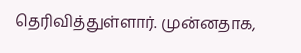தெரிவித்துள்ளார். முன்னதாக,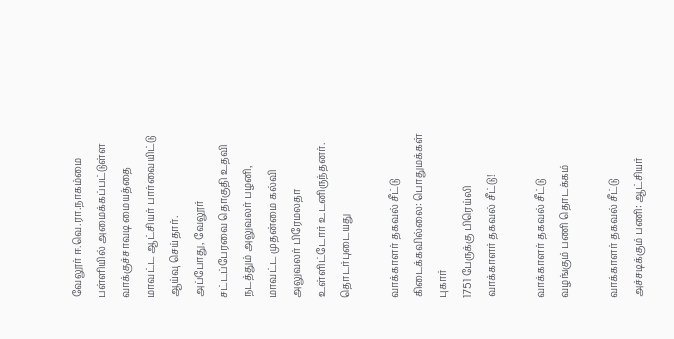வேலூர் ஈ.வெ.ரா.நாகம்மை பள்ளியில் அமைக்கப்பட்டுள்ள வாக்குச்சாவடி மையத்தை மாவட்ட ஆட்சியர் பார்வையிட்டு ஆய்வு செய்தார்.
அப்போது, வேலூர் சட்டப்பேரவை தொகுதி உதவி நடத்தும் அலுவலர் பழனி, மாவட்ட முதன்மை கல்வி அலுவலர் பிரேமலதா உள்ளிட்டோர் உடனிருந்தனர்.
தொடர்புடையது

வாக்காளர் தகவல் சீட்டு கிடைக்கவில்லை: பொதுமக்கள் புகார்
1751 பேருக்கு பிரெய்லி வாக்காளர் தகவல் சீட்டு!

வாக்காளர் தகவல் சீட்டு வழங்கும் பணி தொடக்கம்

வாக்காளர் தகவல் சீட்டு அச்சடிக்கும் பணி: ஆட்சியர்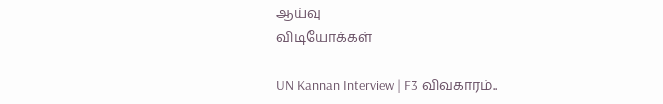ஆய்வு
விடியோக்கள்

UN Kannan Interview | F3 விவகாரம்..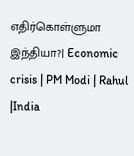எதிர்கொள்ளுமா இந்தியா?| Economic crisis | PM Modi | Rahul |India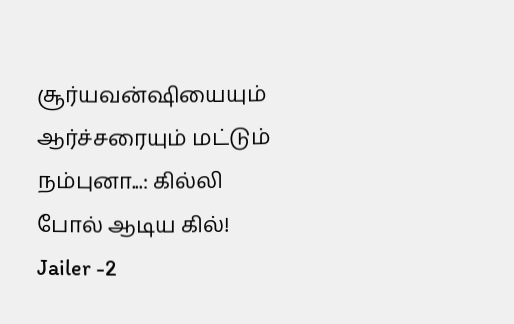சூர்யவன்ஷியையும் ஆர்ச்சரையும் மட்டும் நம்புனா...: கில்லி போல் ஆடிய கில்!
Jailer -2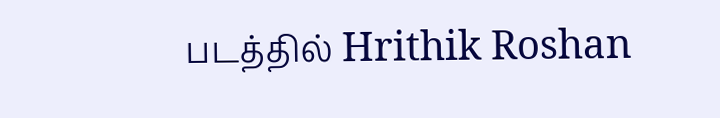படத்தில் Hrithik Roshan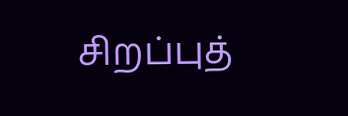சிறப்புத்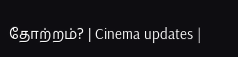தோற்றம்? | Cinema updates |